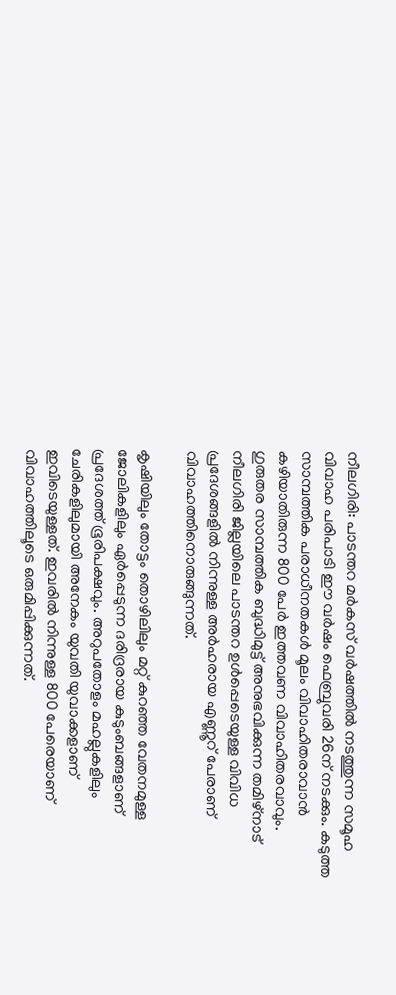നീലഗിരി: പാടന്തറ മര്‍കസ് വര്‍ഷത്തില്‍ നടത്തുന്ന സമൂഹ വിവാഹ പരിപാടി ഈ വര്‍ഷം ഫെബ്രുവരി 26ന് നടക്കും. കടുത്ത സാമ്പത്തിക പരാധീനതകള്‍ മൂലം വിവാഹിതരാവാന്‍ കഴിയാതിരുന്ന 800 പേര്‍ ഇത്തവണ വിവാഹിതരവാവും. ഗുരുതര സാമ്പത്തിക ബുദ്ധിമുട്ട് അനുഭവിക്കുന്ന തമിഴ്‌നാട് നീലഗിരി ജില്ലയിലെ പാടന്തറ ഉള്‍പ്പെടെയുള്ള വിവിധ പ്രദേശങ്ങളില്‍ നിന്നുള്ള അര്‍ഹരായ എണ്ണൂറ് പേരാണ് വിവാഹത്തിനൊരുങ്ങുന്നത്.

കൃഷിയിലും തോട്ടം തൊഴിലിലും മറ്റ് കുറഞ്ഞ വേതനമുള്ള ജോലികളിലും ഏര്‍പ്പെടുന്ന ദരിദ്രരായ കുടുംബങ്ങളാണ് പ്രദേശത്ത് ഭൂരിപക്ഷവും. അറുപതോളം മഹല്ലുകളിലും ചേരികളിലുമായി അനേകം യുവതി യുവാക്കളാണ് ഇവിടെയുള്ളത്. ഇവരില്‍ നിന്നുള്ള 800 പേരെയാണ് വിവാഹത്തിലൂടെ ഒരുമിപ്പിക്കുന്നത്.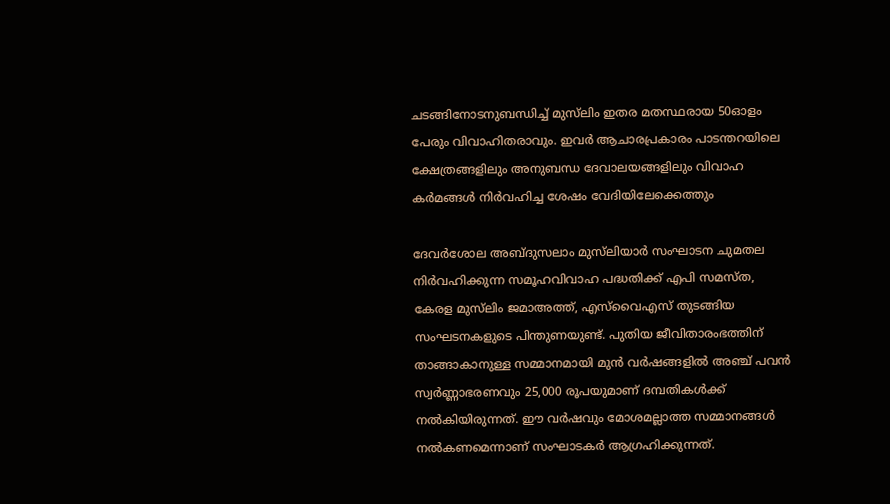ചടങ്ങിനോടനുബന്ധിച്ച് മുസ്‌ലിം ഇതര മതസ്ഥരായ 50ഓളം പേരും വിവാഹിതരാവും. ഇവര്‍ ആചാരപ്രകാരം പാടന്തറയിലെ ക്ഷേത്രങ്ങളിലും അനുബന്ധ ദേവാലയങ്ങളിലും വിവാഹ കര്‍മങ്ങള്‍ നിര്‍വഹിച്ച ശേഷം വേദിയിലേക്കെത്തും

ദേവര്‍ശോല അബ്ദുസലാം മുസ്‌ലിയാര്‍ സംഘാടന ചുമതല നിര്‍വഹിക്കുന്ന സമൂഹവിവാഹ പദ്ധതിക്ക് എപി സമസ്ത, കേരള മുസ്‌ലിം ജമാഅത്ത്, എസ്‌വൈഎസ് തുടങ്ങിയ സംഘടനകളുടെ പിന്തുണയുണ്ട്. പുതിയ ജീവിതാരംഭത്തിന് താങ്ങാകാനുള്ള സമ്മാനമായി മുന്‍ വര്‍ഷങ്ങളില്‍ അഞ്ച് പവന്‍ സ്വര്‍ണ്ണാഭരണവും 25,000 രൂപയുമാണ് ദമ്പതികള്‍ക്ക് നല്‍കിയിരുന്നത്. ഈ വര്‍ഷവും മോശമല്ലാത്ത സമ്മാനങ്ങള്‍ നല്‍കണമെന്നാണ് സംഘാടകര്‍ ആഗ്രഹിക്കുന്നത്.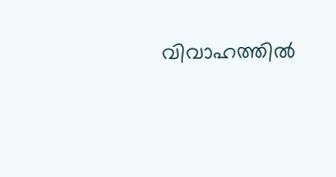വിവാഹത്തില്‍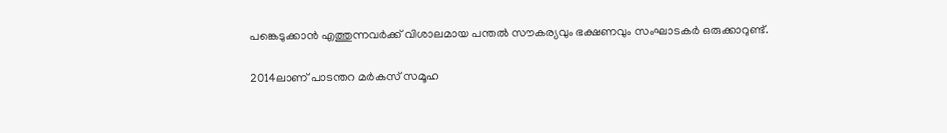പങ്കെടുക്കാന്‍ എത്തുന്നവര്‍ക്ക് വിശാലമായ പന്തല്‍ സൗകര്യവും ഭക്ഷണവും സംഘാടകര്‍ ഒരുക്കാറുണ്ട്.

2014ലാണ് പാടന്തറ മര്‍കസ് സമൂഹ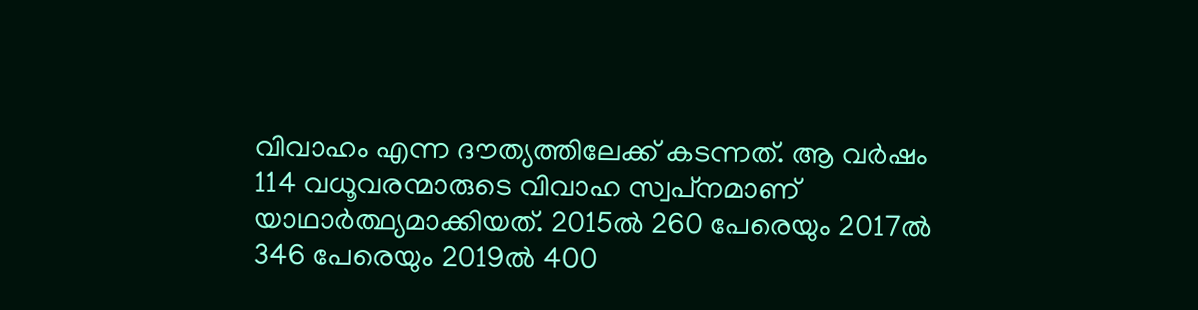വിവാഹം എന്ന ദൗത്യത്തിലേക്ക് കടന്നത്. ആ വര്‍ഷം 114 വധൂവരന്മാരുടെ വിവാഹ സ്വപ്‌നമാണ് യാഥാര്‍ത്ഥ്യമാക്കിയത്. 2015ല്‍ 260 പേരെയും 2017ല്‍ 346 പേരെയും 2019ല്‍ 400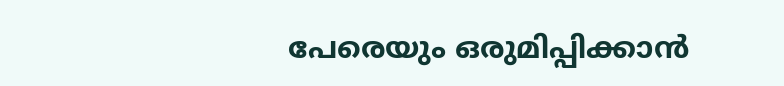പേരെയും ഒരുമിപ്പിക്കാന്‍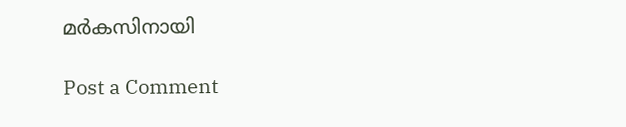മര്‍കസിനായി

Post a Comment